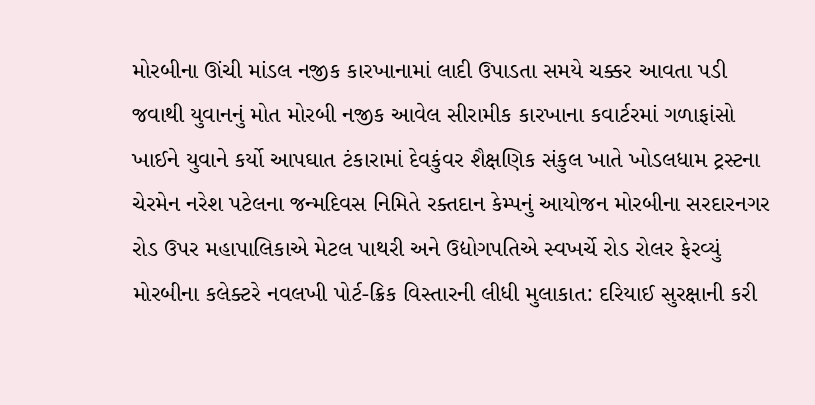મોરબીના ઊંચી માંડલ નજીક કારખાનામાં લાદી ઉપાડતા સમયે ચક્કર આવતા પડી જવાથી યુવાનનું મોત મોરબી નજીક આવેલ સીરામીક કારખાના કવાર્ટરમાં ગળાફાંસો ખાઈને યુવાને કર્યો આપઘાત ટંકારામાં દેવકુંવર શૈક્ષણિક સંકુલ ખાતે ખોડલધામ ટ્રસ્ટના ચેરમેન નરેશ પટેલના જન્મદિવસ નિમિતે રક્તદાન કેમ્પનું આયોજન મોરબીના સરદારનગર રોડ ઉપર મહાપાલિકાએ મેટલ પાથરી અને ઉદ્યોગપતિએ સ્વખર્ચે રોડ રોલર ફેરવ્યું મોરબીના કલેક્ટરે નવલખી પોર્ટ-ક્રિક વિસ્તારની લીધી મુલાકાત: દરિયાઈ સુરક્ષાની કરી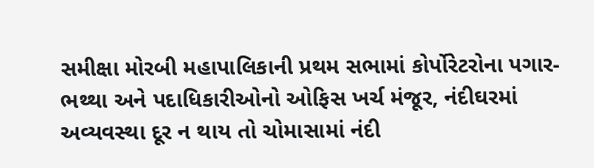સમીક્ષા મોરબી મહાપાલિકાની પ્રથમ સભામાં કોર્પોરેટરોના પગાર-ભથ્થા અને પદાધિકારીઓનો ઓફિસ ખર્ચ મંજૂર, નંદીઘરમાં અવ્યવસ્થા દૂર ન થાય તો ચોમાસામાં નંદી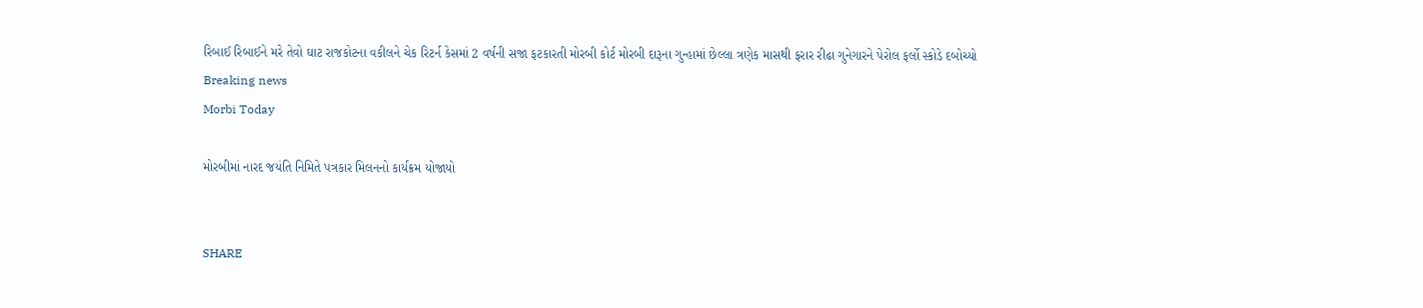રિબાઈ રિબાઈને મરે તેવો ઘાટ રાજકોટના વકીલને ચેક રિટર્ન કેસમાં 2 વર્ષની સજા ફટકારતી મોરબી કોર્ટ મોરબી દારૂના ગુન્હામાં છેલ્લા ત્રણેક માસથી ફરાર રીઢા ગુનેગારને પેરોલ ફર્લો સ્કોડે દબોચ્યો
Breaking news
Morbi Today

મોરબીમાં નારદ જયંતિ નિમિતે પત્રકાર મિલનનો કાર્યક્રમ યોજાયો


SHARE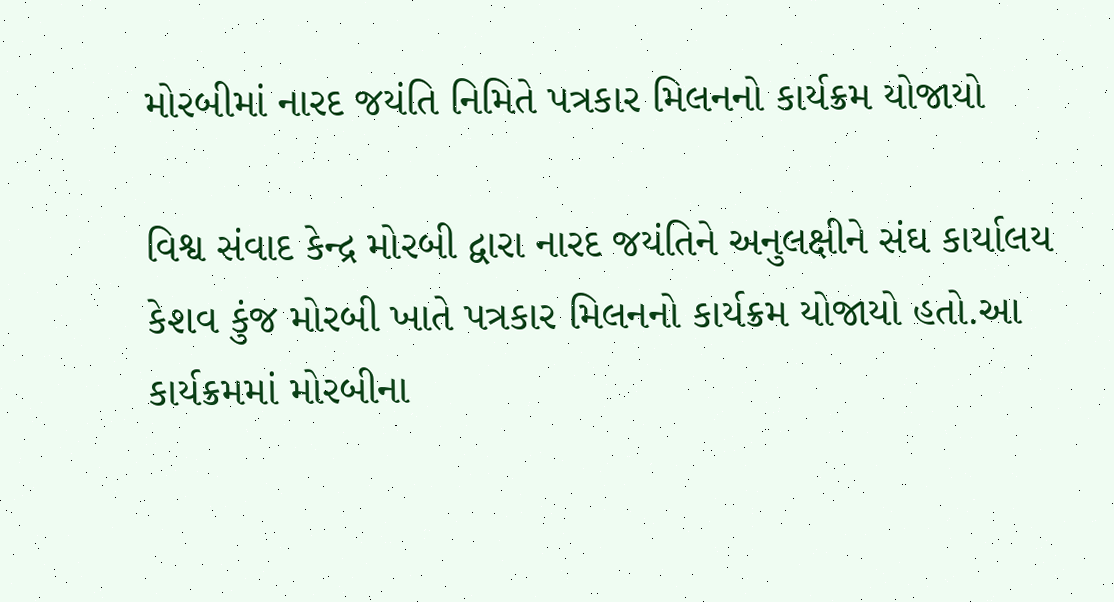મોરબીમાં નારદ જયંતિ નિમિતે પત્રકાર મિલનનો કાર્યક્રમ યોજાયો

વિશ્વ સંવાદ કેન્દ્ર મોરબી દ્વારા નારદ જયંતિને અનુલક્ષીને સંઘ કાર્યાલય કેશવ કુંજ મોરબી ખાતે પત્રકાર મિલનનો કાર્યક્રમ યોજાયો હતો.આ કાર્યક્રમમાં મોરબીના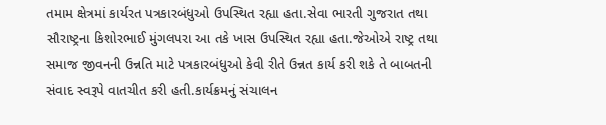તમામ ક્ષેત્રમાં કાર્યરત પત્રકારબંધુઓ ઉપસ્થિત રહ્યા હતા.સેવા ભારતી ગુજરાત તથા સૌરાષ્ટ્રના કિશોરભાઈ મુંગલપરા આ તકે ખાસ ઉપસ્થિત રહ્યા હતા.જેઓએ રાષ્ટ્ર તથા સમાજ જીવનની ઉન્નતિ માટે પત્રકારબંધુઓ કેવી રીતે ઉન્નત કાર્ય કરી શકે તે બાબતની સંવાદ સ્વરૂપે વાતચીત કરી હતી.કાર્યક્રમનું સંચાલન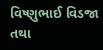વિષ્ણુભાઈ વિડજા તથા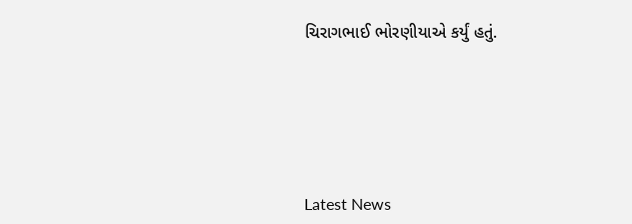ચિરાગભાઈ ભોરણીયાએ કર્યું હતું.






Latest News